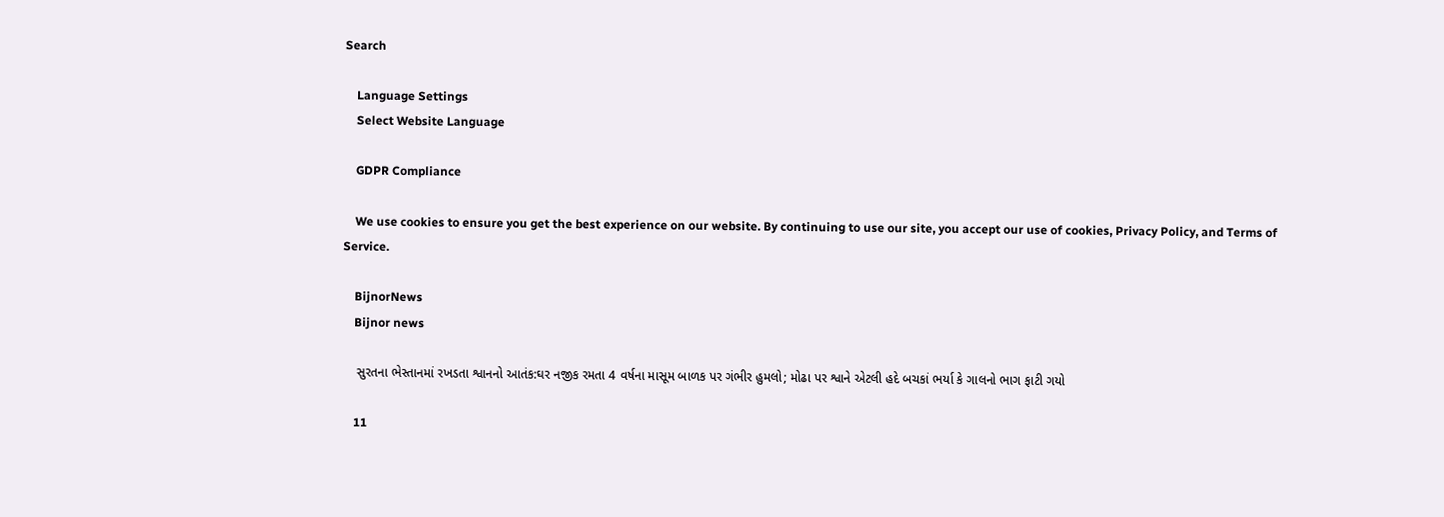Search

    Language Settings
    Select Website Language

    GDPR Compliance

    We use cookies to ensure you get the best experience on our website. By continuing to use our site, you accept our use of cookies, Privacy Policy, and Terms of Service.

    BijnorNews
    Bijnor news

    સુરતના ભેસ્તાનમાં રખડતા શ્વાનનો આતંક:ઘર નજીક રમતા 4 વર્ષના માસૂમ બાળક પર ગંભીર હુમલો; મોઢા પર શ્વાને એટલી હદે બચકાં ભર્યા કે ગાલનો ભાગ ફાટી ગયો

    11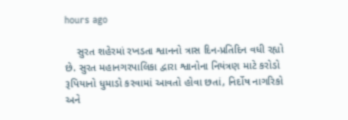hours ago

    સુરત શહેરમાં રખડતા શ્વાનનો ત્રાસ દિન-પ્રતિદિન વધી રહ્યો છે. સુરત મહાનગરપાલિકા દ્વારા શ્વાનોના નિયંત્રણ માટે કરોડો રૂપિયાનો ધુમાડો કરવામાં આવતો હોવા છતાં, નિર્દોષ નાગરિકો અને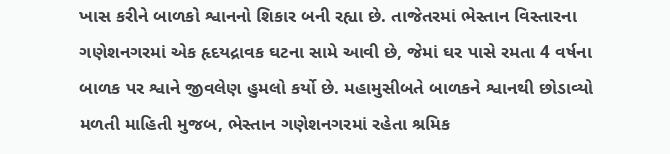ખાસ કરીને બાળકો શ્વાનનો શિકાર બની રહ્યા છે. તાજેતરમાં ભેસ્તાન વિસ્તારના ગણેશનગરમાં એક હૃદયદ્રાવક ઘટના સામે આવી છે, જેમાં ઘર પાસે રમતા 4 વર્ષના બાળક પર શ્વાને જીવલેણ હુમલો કર્યો છે. મહામુસીબતે બાળકને શ્વાનથી છોડાવ્યો મળતી માહિતી મુજબ, ભેસ્તાન ગણેશનગરમાં રહેતા શ્રમિક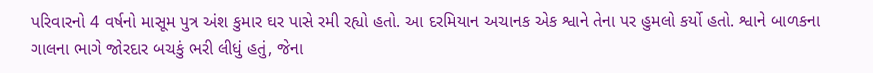પરિવારનો 4 વર્ષનો માસૂમ પુત્ર અંશ કુમાર ઘર પાસે રમી રહ્યો હતો. આ દરમિયાન અચાનક એક શ્વાને તેના પર હુમલો કર્યો હતો. શ્વાને બાળકના ગાલના ભાગે જોરદાર બચકું ભરી લીધું હતું, જેના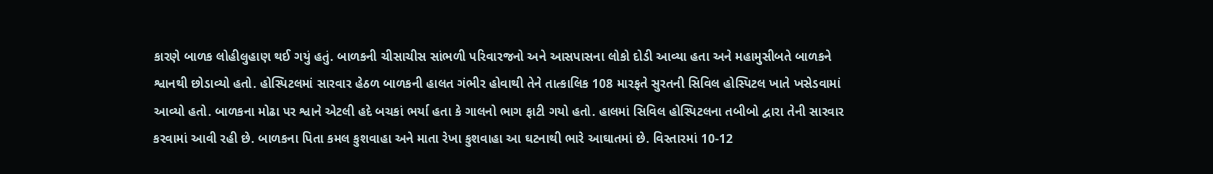કારણે બાળક લોહીલુહાણ થઈ ગયું હતું. બાળકની ચીસાચીસ સાંભળી પરિવારજનો અને આસપાસના લોકો દોડી આવ્યા હતા અને મહામુસીબતે બાળકને શ્વાનથી છોડાવ્યો હતો. હોસ્પિટલમાં સારવાર હેઠળ બાળકની હાલત ગંભીર હોવાથી તેને તાત્કાલિક 108 મારફતે સુરતની સિવિલ હોસ્પિટલ ખાતે ખસેડવામાં આવ્યો હતો. બાળકના મોઢા પર શ્વાને એટલી હદે બચકાં ભર્યા હતા કે ગાલનો ભાગ ફાટી ગયો હતો. હાલમાં સિવિલ હોસ્પિટલના તબીબો દ્વારા તેની સારવાર કરવામાં આવી રહી છે. બાળકના પિતા કમલ કુશવાહા અને માતા રેખા કુશવાહા આ ઘટનાથી ભારે આઘાતમાં છે. વિસ્તારમાં 10-12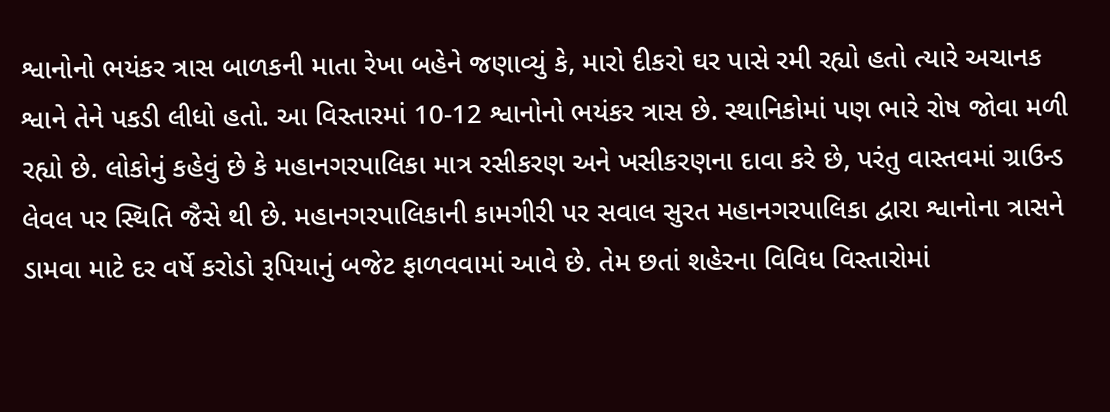શ્વાનોનો ભયંકર ત્રાસ બાળકની માતા રેખા બહેને જણાવ્યું કે, મારો દીકરો ઘર પાસે રમી રહ્યો હતો ત્યારે અચાનક શ્વાને તેને પકડી લીધો હતો. આ વિસ્તારમાં 10-12 શ્વાનોનો ભયંકર ત્રાસ છે. સ્થાનિકોમાં પણ ભારે રોષ જોવા મળી રહ્યો છે. લોકોનું કહેવું છે કે મહાનગરપાલિકા માત્ર રસીકરણ અને ખસીકરણના દાવા કરે છે, પરંતુ વાસ્તવમાં ગ્રાઉન્ડ લેવલ પર સ્થિતિ જૈસે થી છે. મહાનગરપાલિકાની કામગીરી પર સવાલ સુરત મહાનગરપાલિકા દ્વારા શ્વાનોના ત્રાસને ડામવા માટે દર વર્ષે કરોડો રૂપિયાનું બજેટ ફાળવવામાં આવે છે. તેમ છતાં શહેરના વિવિધ વિસ્તારોમાં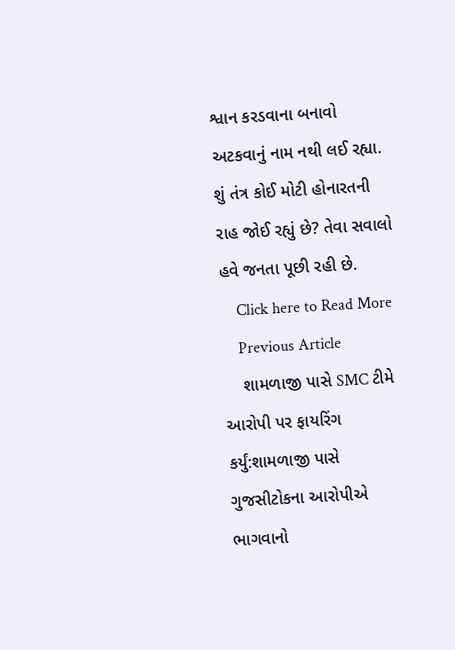શ્વાન કરડવાના બનાવો અટકવાનું નામ નથી લઈ રહ્યા. શું તંત્ર કોઈ મોટી હોનારતની રાહ જોઈ રહ્યું છે? તેવા સવાલો હવે જનતા પૂછી રહી છે.
    Click here to Read More
    Previous Article
    શામળાજી પાસે SMC ટીમે આરોપી પર ફાયરિંગ કર્યું:શામળાજી પાસે ગુજસીટોકના આરોપીએ ભાગવાનો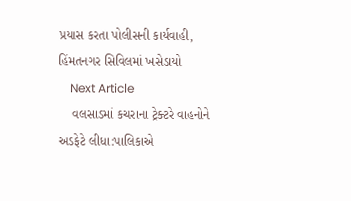પ્રયાસ કરતા પોલીસની કાર્યવાહી, હિંમતનગર સિવિલમાં ખસેડાયો
    Next Article
    વલસાડમાં કચરાના ટ્રેક્ટરે વાહનોને અડફેટે લીધા:પાલિકાએ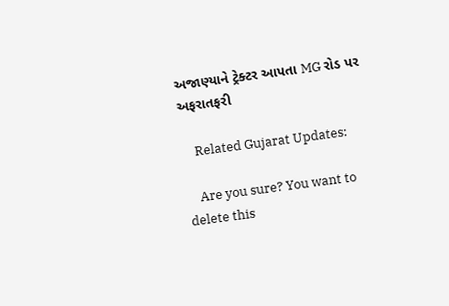અજાણ્યાને ટ્રેક્ટર આપતા MG રોડ પર અફરાતફરી

    Related Gujarat Updates:

    Are you sure? You want to delete this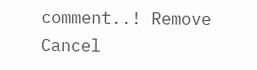comment..! Remove Cancel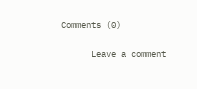Comments (0)

      Leave a comment